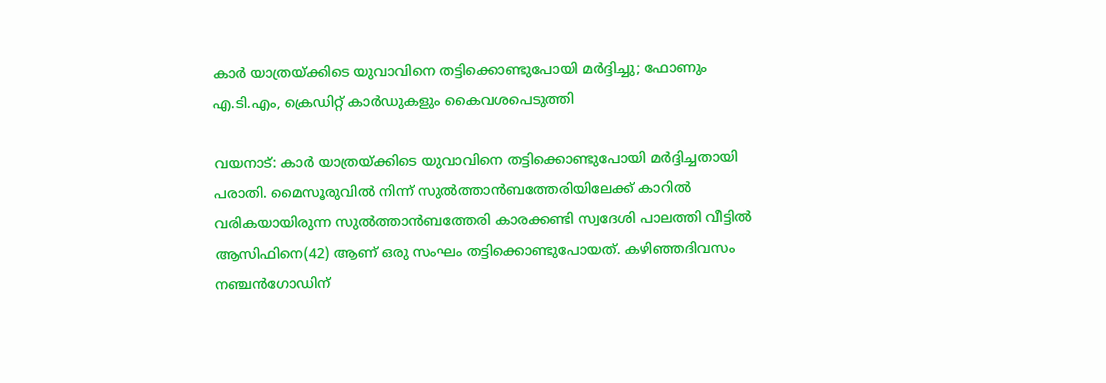കാര്‍ യാത്രയ്ക്കിടെ യുവാവിനെ തട്ടിക്കൊണ്ടുപോയി മര്‍ദ്ദിച്ചു; ഫോണും എ.ടി.എം, ക്രെഡിറ്റ് കാര്‍ഡുകളും കൈവശപെടുത്തി

വയനാട്: കാര്‍ യാത്രയ്ക്കിടെ യുവാവിനെ തട്ടിക്കൊണ്ടുപോയി മര്‍ദ്ദിച്ചതായി പരാതി. മൈസൂരുവില്‍ നിന്ന് സുല്‍ത്താന്‍ബത്തേരിയിലേക്ക് കാറില്‍ വരികയായിരുന്ന സുല്‍ത്താന്‍ബത്തേരി കാരക്കണ്ടി സ്വദേശി പാലത്തി വീട്ടില്‍ ആസിഫിനെ(42) ആണ് ഒരു സംഘം തട്ടിക്കൊണ്ടുപോയത്. കഴിഞ്ഞദിവസം നഞ്ചന്‍ഗോഡിന്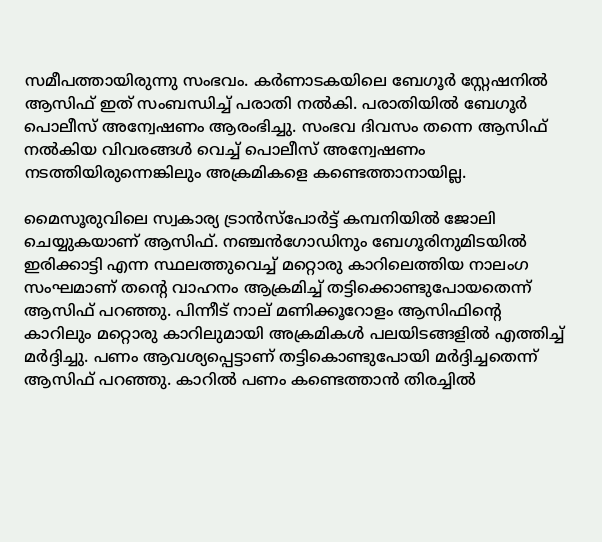സമീപത്തായിരുന്നു സംഭവം. കര്‍ണാടകയിലെ ബേഗൂര്‍ സ്റ്റേഷനില്‍ ആസിഫ് ഇത് സംബന്ധിച്ച് പരാതി നല്‍കി. പരാതിയില്‍ ബേഗൂര്‍ പൊലീസ് അന്വേഷണം ആരംഭിച്ചു. സംഭവ ദിവസം തന്നെ ആസിഫ് നല്‍കിയ വിവരങ്ങള്‍ വെച്ച് പൊലീസ് അന്വേഷണം നടത്തിയിരുന്നെങ്കിലും അക്രമികളെ കണ്ടെത്താനായില്ല.

മൈസൂരുവിലെ സ്വകാര്യ ട്രാന്‍സ്‌പോര്‍ട്ട് കമ്പനിയില്‍ ജോലി ചെയ്യുകയാണ് ആസിഫ്. നഞ്ചന്‍ഗോഡിനും ബേഗൂരിനുമിടയില്‍ ഇരിക്കാട്ടി എന്ന സ്ഥലത്തുവെച്ച് മറ്റൊരു കാറിലെത്തിയ നാലംഗ സംഘമാണ് തന്റെ വാഹനം ആക്രമിച്ച് തട്ടിക്കൊണ്ടുപോയതെന്ന് ആസിഫ് പറഞ്ഞു. പിന്നീട് നാല് മണിക്കൂറോളം ആസിഫിന്റെ കാറിലും മറ്റൊരു കാറിലുമായി അക്രമികള്‍ പലയിടങ്ങളില്‍ എത്തിച്ച് മര്‍ദ്ദിച്ചു. പണം ആവശ്യപ്പെട്ടാണ് തട്ടികൊണ്ടുപോയി മര്‍ദ്ദിച്ചതെന്ന് ആസിഫ് പറഞ്ഞു. കാറില്‍ പണം കണ്ടെത്താന്‍ തിരച്ചില്‍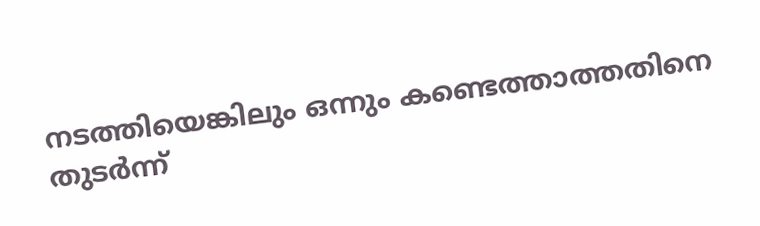നടത്തിയെങ്കിലും ഒന്നും കണ്ടെത്താത്തതിനെ തുടര്‍ന്ന്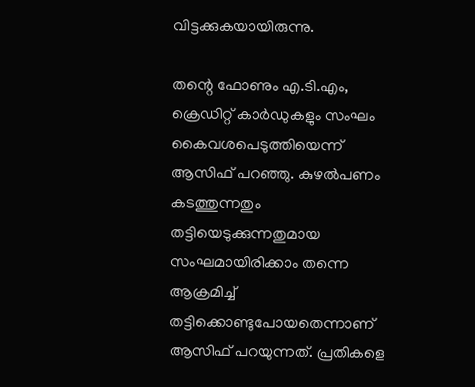വിട്ടക്കുകയായിരുന്നു.

തന്റെ ഫോണും എ.ടി.എം, ക്രെഡിറ്റ് കാര്‍ഡുകളും സംഘം കൈവശപെടുത്തിയെന്ന് ആസിഫ് പറഞ്ഞു. കുഴല്‍പണം കടത്തുന്നതും തട്ടിയെടുക്കുന്നതുമായ സംഘമായിരിക്കാം തന്നെ ആക്രമിച്ച് തട്ടിക്കൊണ്ടുപോയതെന്നാണ് ആസിഫ് പറയുന്നത്. പ്രതികളെ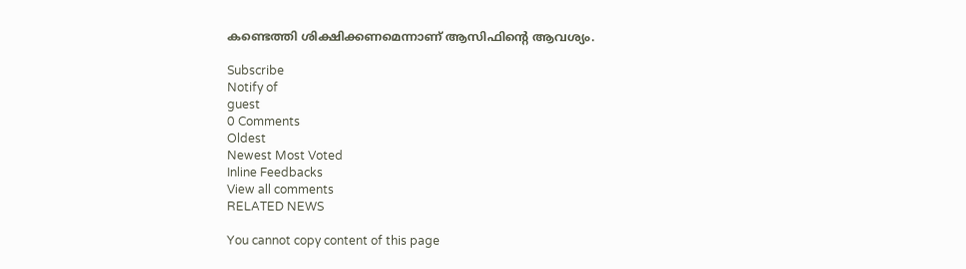കണ്ടെത്തി ശിക്ഷിക്കണമെന്നാണ് ആസിഫിന്റെ ആവശ്യം.

Subscribe
Notify of
guest
0 Comments
Oldest
Newest Most Voted
Inline Feedbacks
View all comments
RELATED NEWS

You cannot copy content of this page